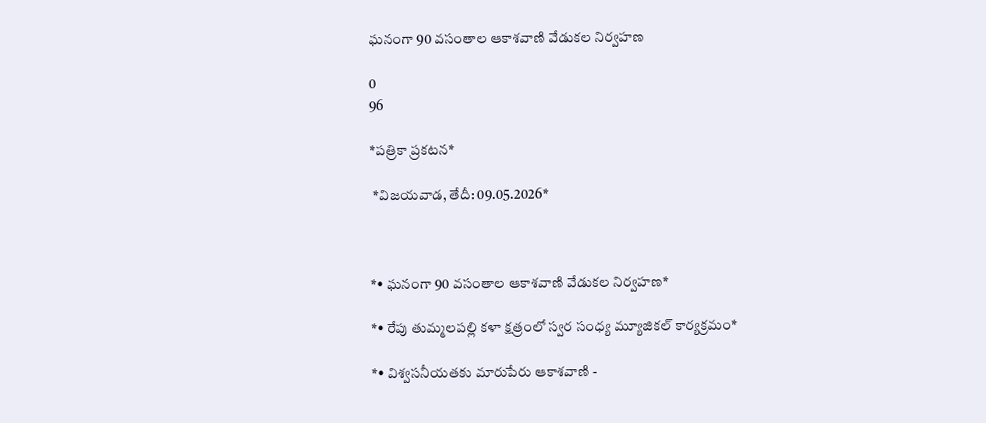ఘనంగా 90 వసంతాల ఆకాశవాణి వేడుకల నిర్వహణ

0
96

*పత్రికా ప్రకటన*

 *విజయవాడ, తేదీ: 09.05.2026*



*• ఘనంగా 90 వసంతాల ఆకాశవాణి వేడుకల నిర్వహణ*

*• రేపు తుమ్మలపల్లి కళా క్షత్రంలో స్వర సంధ్య మ్యూజికల్ కార్యక్రమం*

*• విశ్వసనీయతకు మారుపేరు ఆకాశవాణి -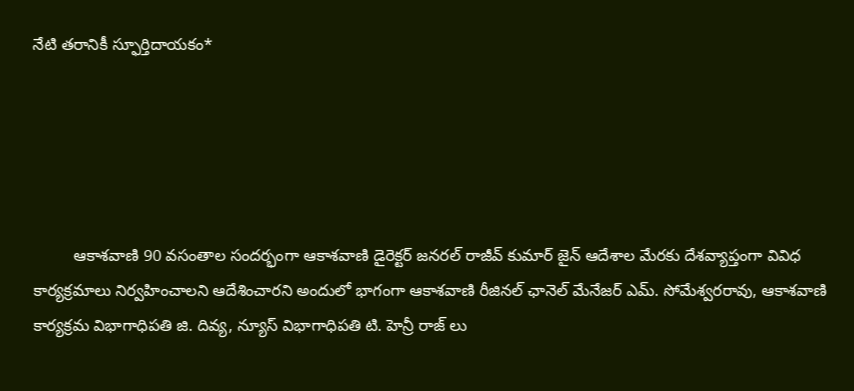నేటి తరానికీ స్ఫూర్తిదాయకం*





         ఆకాశవాణి 90 వసంతాల సందర్భంగా ఆకాశవాణి డైరెక్టర్ జనరల్ రాజీవ్ కుమార్ జైన్ ఆదేశాల మేరకు దేశవ్యాప్తంగా వివిధ కార్యక్రమాలు నిర్వహించాలని ఆదేశించారని అందులో భాగంగా ఆకాశవాణి రీజినల్ ఛానెల్ మేనేజర్ ఎమ్. సోమేశ్వరరావు, ఆకాశవాణి కార్యక్రమ విభాగాధిపతి జి. దివ్య, న్యూస్ విభాగాధిపతి టి. హెన్రీ రాజ్ లు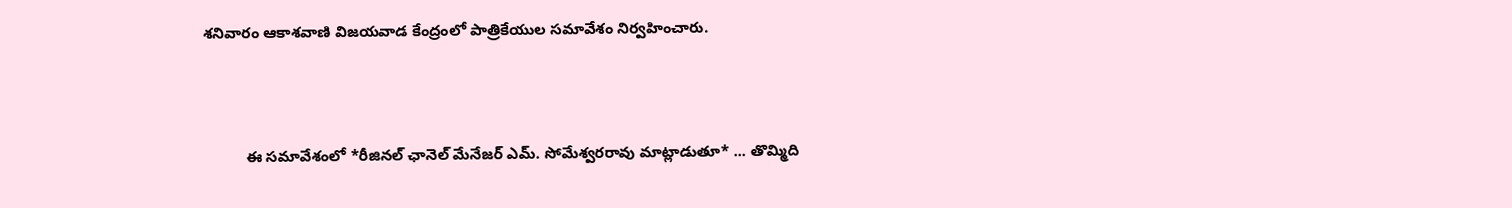శనివారం ఆకాశవాణి విజయవాడ కేంద్రంలో పాత్రికేయుల సమావేశం నిర్వహించారు.



          ఈ సమావేశంలో *రీజినల్ ఛానెల్ మేనేజర్ ఎమ్. సోమేశ్వరరావు మాట్లాడుతూ* ... తొమ్మిది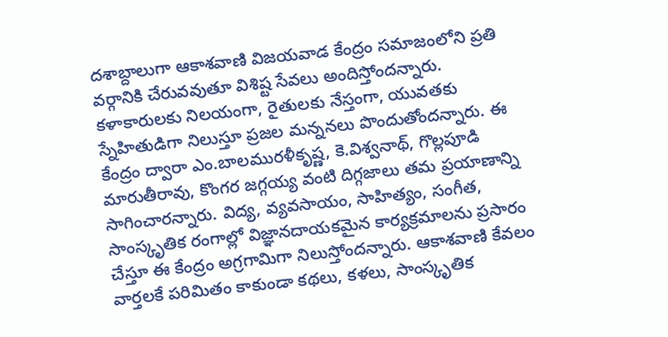దశాబ్దాలుగా ఆకాశవాణి విజయవాడ కేంద్రం సమాజంలోని ప్రతి వర్గానికి చేరువవుతూ విశిష్ట సేవలు అందిస్తోందన్నారు. కళాకారులకు నిలయంగా, రైతులకు నేస్తంగా, యువతకు స్నేహితుడిగా నిలుస్తూ ప్రజల మన్ననలు పొందుతోందన్నారు. ఈ కేంద్రం ద్వారా ఎం.బాలమురళీకృష్ణ, కె.విశ్వనాథ్, గొల్లపూడి మారుతీరావు, కొంగర జగ్గయ్య వంటి దిగ్గజాలు తమ ప్రయాణాన్ని సాగించారన్నారు. విద్య, వ్యవసాయం, సాహిత్యం, సంగీత, సాంస్కృతిక రంగాల్లో విజ్ఞానదాయకమైన కార్యక్రమాలను ప్రసారం చేస్తూ ఈ కేంద్రం అగ్రగామిగా నిలుస్తోందన్నారు. ఆకాశవాణి కేవలం వార్తలకే పరిమితం కాకుండా కథలు, కళలు, సాంస్కృతిక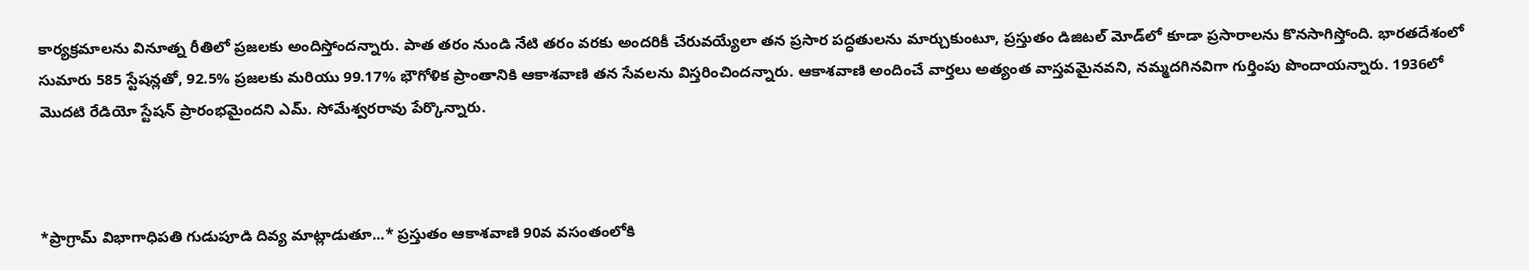కార్యక్రమాలను వినూత్న రీతిలో ప్రజలకు అందిస్తోందన్నారు. పాత తరం నుండి నేటి తరం వరకు అందరికీ చేరువయ్యేలా తన ప్రసార పద్ధతులను మార్చుకుంటూ, ప్రస్తుతం డిజిటల్ మోడ్‌లో కూడా ప్రసారాలను కొనసాగిస్తోంది. భారతదేశంలో సుమారు 585 స్టేషన్లతో, 92.5% ప్రజలకు మరియు 99.17% భౌగోళిక ప్రాంతానికి ఆకాశవాణి తన సేవలను విస్తరించిందన్నారు. ఆకాశవాణి అందించే వార్తలు అత్యంత వాస్తవమైనవని, నమ్మదగినవిగా గుర్తింపు పొందాయన్నారు. 1936లో మొదటి రేడియో స్టేషన్ ప్రారంభమైందని ఎమ్. సోమేశ్వరరావు పేర్కొన్నారు.



*ప్రాగ్రామ్ విభాగాధిపతి గుడుపూడి దివ్య మాట్లాడుతూ...* ప్రస్తుతం ఆకాశవాణి 90వ వసంతంలోకి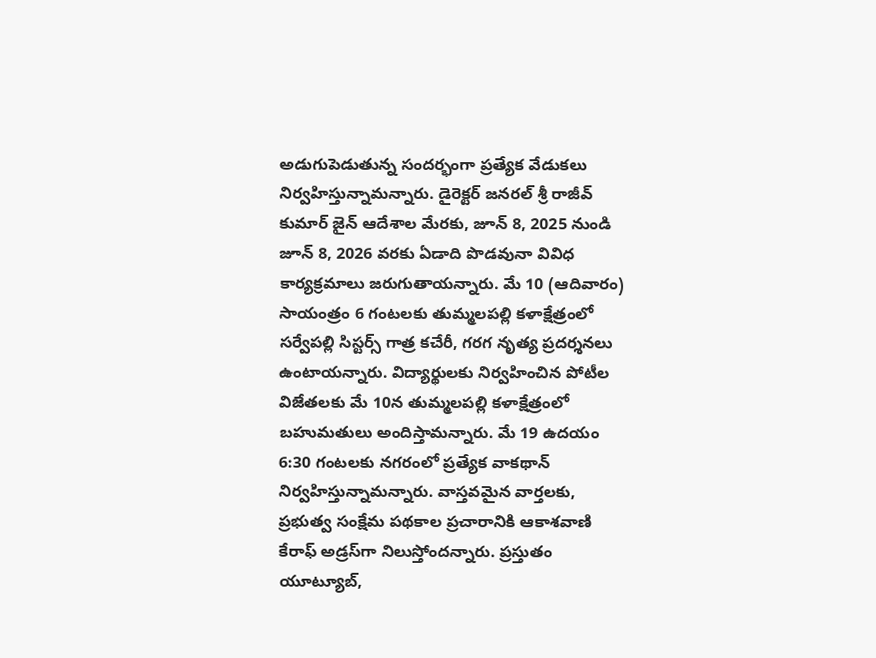అడుగుపెడుతున్న సందర్భంగా ప్రత్యేక వేడుకలు నిర్వహిస్తున్నామన్నారు. డైరెక్టర్ జనరల్ శ్రీ రాజీవ్ కుమార్ జైన్ ఆదేశాల మేరకు, జూన్ 8, 2025 నుండి జూన్ 8, 2026 వరకు ఏడాది పొడవునా వివిధ కార్యక్రమాలు జరుగుతాయన్నారు. మే 10 (ఆదివారం) సాయంత్రం 6 గంటలకు తుమ్మలపల్లి కళాక్షేత్రంలో సర్వేపల్లి సిస్టర్స్ గాత్ర కచేరీ, గరగ నృత్య ప్రదర్శనలు ఉంటాయన్నారు. విద్యార్థులకు నిర్వహించిన పోటీల విజేతలకు మే 10న తుమ్మలపల్లి కళాక్షేత్రంలో బహుమతులు అందిస్తామన్నారు. మే 19 ఉదయం 6:30 గంటలకు నగరంలో ప్రత్యేక వాకథాన్ నిర్వహిస్తున్నామన్నారు. వాస్తవమైన వార్తలకు, ప్రభుత్వ సంక్షేమ పథకాల ప్రచారానికి ఆకాశవాణి కేరాఫ్ అడ్రస్‌గా నిలుస్తోందన్నారు. ప్రస్తుతం యూట్యూబ్,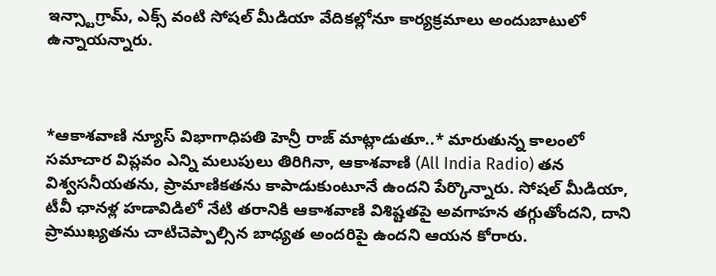ఇన్స్టాగ్రామ్, ఎక్స్ వంటి సోషల్ మీడియా వేదికల్లోనూ కార్యక్రమాలు అందుబాటులో ఉన్నాయన్నారు.



*ఆకాశవాణి న్యూస్ విభాగాధిపతి హెన్రీ రాజ్ మాట్లాడుతూ..* మారుతున్న కాలంలో సమాచార విప్లవం ఎన్ని మలుపులు తిరిగినా, ఆకాశవాణి (All India Radio) తన విశ్వసనీయతను, ప్రామాణికతను కాపాడుకుంటూనే ఉందని పేర్కొన్నారు. సోషల్ మీడియా, టీవీ ఛానళ్ల హడావిడిలో నేటి తరానికి ఆకాశవాణి విశిష్టతపై అవగాహన తగ్గుతోందని, దాని ప్రాముఖ్యతను చాటిచెప్పాల్సిన బాధ్యత అందరిపై ఉందని ఆయన కోరారు.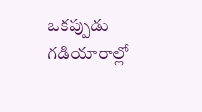ఒకప్పుడు గడియారాల్లో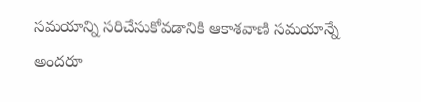సమయాన్ని సరిచేసుకోవడానికి ఆకాశవాణి సమయాన్నే అందరూ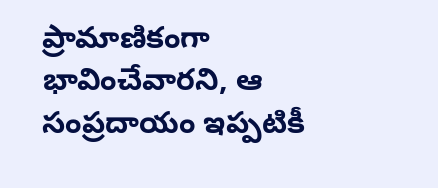ప్రామాణికంగా భావించేవారని, ఆ సంప్రదాయం ఇప్పటికీ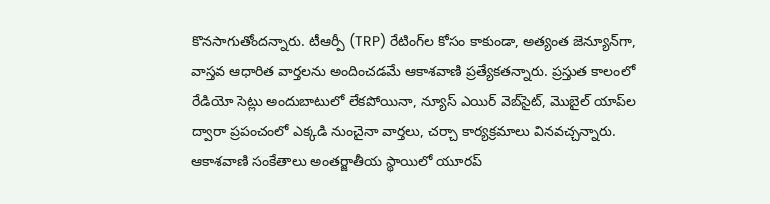కొనసాగుతోందన్నారు. టీఆర్పీ (TRP) రేటింగ్‌ల కోసం కాకుండా, అత్యంత జెన్యూన్‌గా, వాస్తవ ఆధారిత వార్తలను అందించడమే ఆకాశవాణి ప్రత్యేకతన్నారు. ప్రస్తుత కాలంలో రేడియో సెట్లు అందుబాటులో లేకపోయినా, న్యూస్ ఎయిర్ వెబ్‌సైట్, మొబైల్ యాప్‌ల ద్వారా ప్రపంచంలో ఎక్కడి నుంచైనా వార్తలు, చర్చా కార్యక్రమాలు వినవచ్చన్నారు. ఆకాశవాణి సంకేతాలు అంతర్జాతీయ స్థాయిలో యూరప్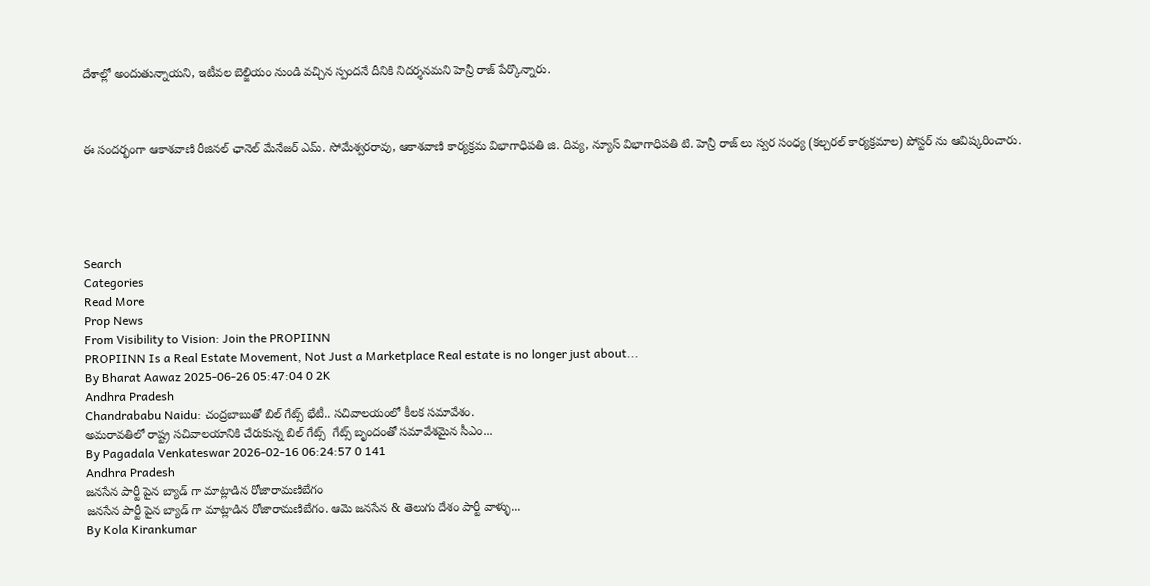దేశాల్లో అందుతున్నాయని, ఇటీవల బెల్జియం నుండి వచ్చిన స్పందనే దీనికి నిదర్శనమని హెన్రీ రాజ్ పేర్కొన్నారు.



ఈ సందర్భంగా ఆకాశవాణి రీజినల్ ఛానెల్ మేనేజర్ ఎమ్. సోమేశ్వరరావు, ఆకాశవాణి కార్యక్రమ విభాగాధిపతి జి. దివ్య, న్యూస్ విభాగాధిపతి టి. హెన్రీ రాజ్ లు స్వర సంధ్య (కల్చరల్ కార్యక్రమాల) పోస్టర్ ను ఆవిష్కరించారు.





Search
Categories
Read More
Prop News
From Visibility to Vision: Join the PROPIINN
PROPIINN Is a Real Estate Movement, Not Just a Marketplace Real estate is no longer just about...
By Bharat Aawaz 2025-06-26 05:47:04 0 2K
Andhra Pradesh
Chandrababu Naidu: చంద్రబాబుతో బిల్ గేట్స్ భేటీ.. సచివాలయంలో కీలక సమావేశం.
అమరావతిలో రాష్ట్ర సచివాలయానికి చేరుకున్న బిల్ గేట్స్  గేట్స్ బృందంతో సమావేశమైన సీఎం...
By Pagadala Venkateswar 2026-02-16 06:24:57 0 141
Andhra Pradesh
జనసేన పార్టీ పైన బ్యాడ్ గా మాట్లాడిన రోజారామణిబేగం
జనసేన పార్టీ పైన బ్యాడ్ గా మాట్లాడిన రోజారామణిబేగం. ఆమె జనసేన & తెలుగు దేశం పార్టీ వాళ్ళు...
By Kola Kirankumar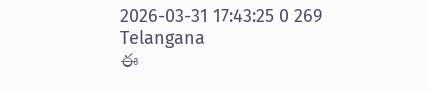2026-03-31 17:43:25 0 269
Telangana
ఈ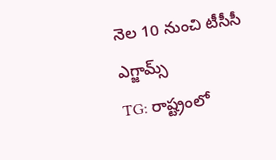నెల 10 నుంచి టీసీసీ ఎగ్జామ్స్
TG: రాష్ట్రంలో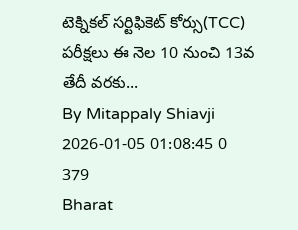టెక్నికల్ సర్టిఫికెట్ కోర్సు(TCC) పరీక్షలు ఈ నెల 10 నుంచి 13వ తేదీ వరకు...
By Mitappaly Shiavji 2026-01-05 01:08:45 0 379
Bharat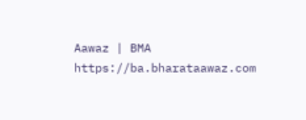Aawaz | BMA https://ba.bharataawaz.com